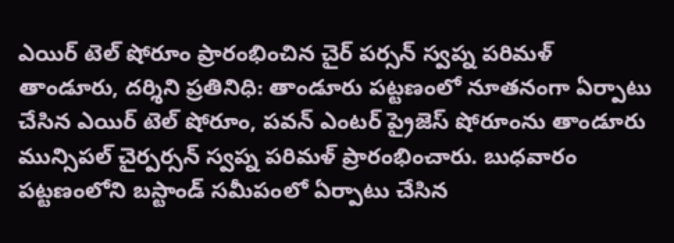ఎయిర్ టెల్ షోరూం ప్రారంభించిన చైర్ పర్సన్ స్వప్న పరిమళ్
తాండూరు, దర్శిని ప్రతినిధి: తాండూరు పట్టణంలో నూతనంగా ఏర్పాటు చేసిన ఎయిర్ టెల్ షోరూం, పవన్ ఎంటర్ ప్రైజెస్ షోరూంను తాండూరు మున్సిపల్ చైర్పర్సన్ స్వప్న పరిమళ్ ప్రారంభించారు. బుధవారం పట్టణంలోని బస్టాండ్ సమీపంలో ఏర్పాటు చేసిన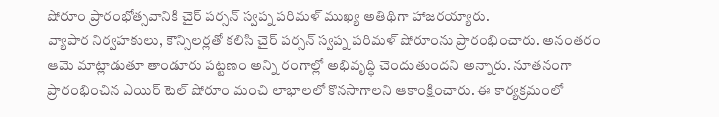షోరూం ప్రారంభోత్సవానికి చైర్ పర్సన్ స్వప్న పరిమళ్ ముఖ్య అతిథిగా హాజరయ్యారు.
వ్యాపార నిర్వహకులు, కౌన్సిలర్లతో కలిసి చైర్ పర్సన్ స్వప్న పరిమళ్ షోరూంను ప్రారంభించారు. అనంతరం ఆమె మాట్లాడుతూ తాండూరు పట్టణం అన్ని రంగాల్లో అభివృద్ధి చెందుతుందని అన్నారు. నూతనంగా ప్రారంభించిన ఎయిర్ టెల్ షోరూం మంచి లాభాలలో కొనసాగాలని ఆకాంక్షించారు. ఈ కార్యక్రమంలో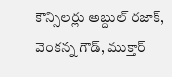కౌన్సిలర్లు అబ్దుల్ రజాక్, వెంకన్న గౌడ్, ముక్తార్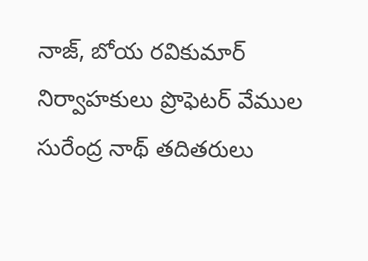నాజ్, బోయ రవికుమార్ నిర్వాహకులు ప్రొఫెటర్ వేముల సురేంద్ర నాథ్ తదితరులు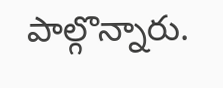పాల్గొన్నారు.